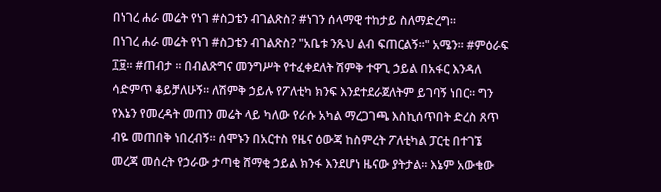በነገረ ሐራ መሬት የነገ #ስጋቴን ብገልጽስ? #ነገን ሰላማዊ ተከታይ ስለማድረግ።
በነገረ ሐራ መሬት የነገ #ስጋቴን ብገልጽስ? "አቤቱ ንጹህ ልብ ፍጠርልኝ።" አሜን። #ምዕራፍ ፲፱። #ጠብታ ። በብልጽግና መንግሥት የተፈቀደለት ሽምቅ ተዋጊ ኃይል በአፋር እንዳለ ሳድምጥ ቆይቻለሁኝ። ለሽምቅ ኃይሉ የፖለቲካ ክንፍ እንደተደራጀለትም ይገባኝ ነበር። ግን የእኔን የመረዳት መጠን መሬት ላይ ካለው የራሱ አካል ማረጋገጫ እስኪሰጥበት ድረስ ጸጥ ብዬ መጠበቅ ነበረብኝ። ሰሞኑን በአርተስ የዜና ዕውጃ ከስምረት ፖለቲካል ፓርቲ በተገኜ መረጃ መሰረት የኃራው ታጣቂ ሸማቂ ኃይል ክንፋ እንደሆነ ዜናው ያትታል። እኔም አውቄው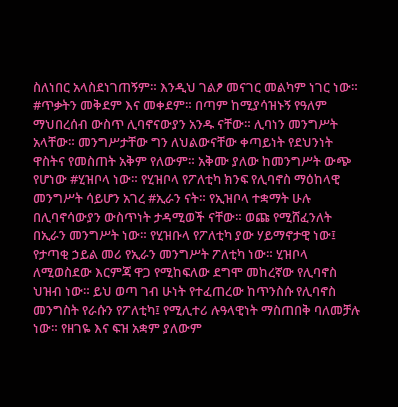ስለነበር አላስደነገጠኝም። እንዲህ ገልፆ መናገር መልካም ነገር ነው። #ጥቃትን መቅደም እና መቀደም። በጣም ከሚያሳዝኑኝ የዓለም ማህበረሰብ ውስጥ ሊባኖናውያን አንዱ ናቸው። ሊባነን መንግሥት አላቸው። መንግሥታቸው ግን ለህልውናቸው ቀጣይነት የደህንነት ዋስትና የመስጠት አቅም የለውም። አቅሙ ያለው ከመንግሥት ውጭ የሆነው #ሂዝቦላ ነው። የሂዝቦላ የፖለቲካ ክንፍ የሊባኖስ ማዕከላዊ መንግሥት ሳይሆን አገረ #ኢራን ናት። የኢዝቦላ ተቋማት ሁሉ በሊባኖሳውያን ውስጥነት ታዳሚወች ናቸው። ወጩ የሚሸፈንለት በኢራን መንግሥት ነው። የሂዝቡላ የፖለቲካ ያው ሃይማኖታዊ ነው፤ የታጣቂ ኃይል መሪ የኢራን መንግሥት ፖለቲካ ነው። ሂዝቦላ ለሚወስደው እርምጃ ዋጋ የሚከፍለው ደግሞ መከረኛው የሊባኖስ ህዝብ ነው። ይህ ወጣ ገብ ሁነት የተፈጠረው ከጥንስሱ የሊባኖስ መንግስት የራሱን የፖለቲካ፤ የሚሊተሪ ሉዓላዊነት ማስጠበቅ ባለመቻሉ ነው። የዘገዬ እና ፍዝ አቋም ያለውም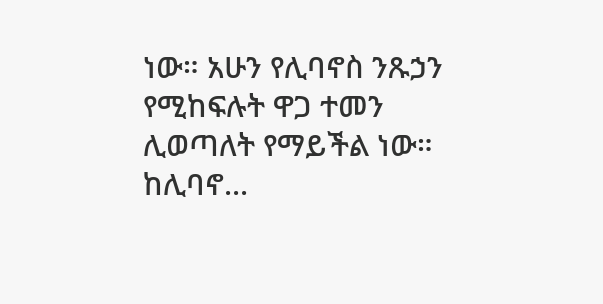ነው። አሁን የሊባኖስ ንጹኃን የሚከፍሉት ዋጋ ተመን ሊወጣለት የማይችል ነው። ከሊባኖ...